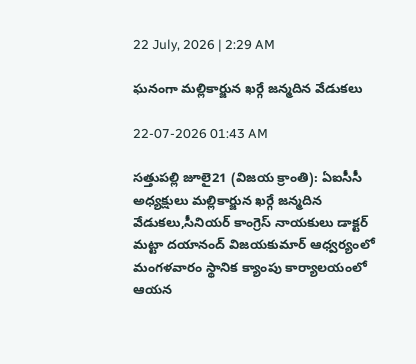22 July, 2026 | 2:29 AM

ఘనంగా మల్లికార్జున ఖర్గే జన్మదిన వేడుకలు

22-07-2026 01:43 AM

సత్తుపల్లి జూలై21 (విజయ క్రాంతి): ఏఐసీసీ అధ్యక్షులు మల్లికార్జున ఖర్గే జన్మదిన వేడుకలు,సీనియర్ కాంగ్రెస్ నాయకులు డాక్టర్ మట్టా దయానంద్ విజయకుమార్ ఆధ్వర్యంలో మంగళవారం స్థానిక క్యాంపు కార్యాలయంలో ఆయన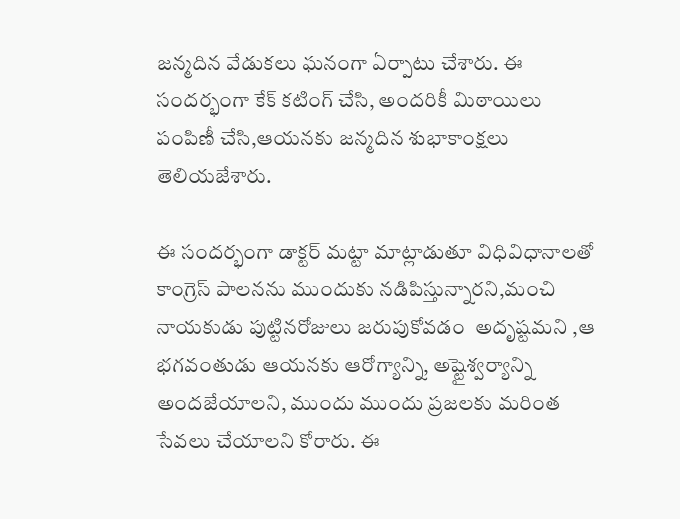జన్మదిన వేడుకలు ఘనంగా ఏర్పాటు చేశారు. ఈ సందర్భంగా కేక్ కటింగ్ చేసి, అందరికీ మిఠాయిలు పంపిణీ చేసి,ఆయనకు జన్మదిన శుభాకాంక్షలు తెలియజేశారు.

ఈ సందర్భంగా డాక్టర్ మట్టా మాట్లాడుతూ విధివిధానాలతో కాంగ్రెస్ పాలనను ముందుకు నడిపిస్తున్నారని,మంచి నాయకుడు పుట్టినరోజులు జరుపుకోవడం  అదృష్టమని ,ఆ భగవంతుడు ఆయనకు ఆరోగ్యాన్ని, అష్టైశ్వర్యాన్ని అందజేయాలని, ముందు ముందు ప్రజలకు మరింత సేవలు చేయాలని కోరారు. ఈ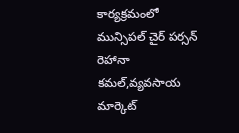కార్యక్రమంలో మున్సిపల్ చైర్ పర్సన్ రెహానా కమల్,వ్యవసాయ మార్కెట్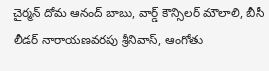చైర్మన్ దోమ ఆనంద్ బాబు, వార్డ్ కౌన్సిలర్ మౌలాలి, బీసీ లీడర్ నారాయణవరపు శ్రీనివాస్, ఆంగోతు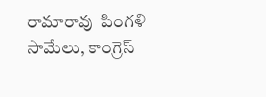రామారావు  పింగళి సామేలు, కాంగ్రెస్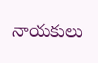నాయకులు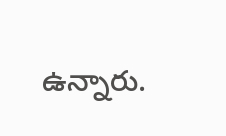ఉన్నారు.